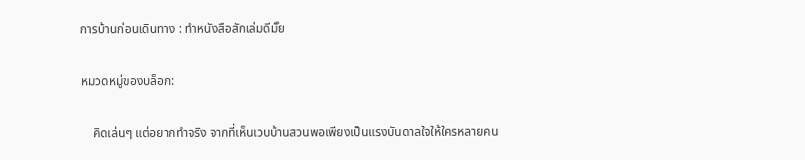การบ้านก่อนเดินทาง : ทำหนังสือสักเล่มดีมั๊ย

หมวดหมู่ของบล็อก:

    คิดเล่นๆ แต่อยากทำจริง จากที่เห็นเวบบ้านสวนพอเพียงเป็นแรงบันดาลใจให้ใครหลายคน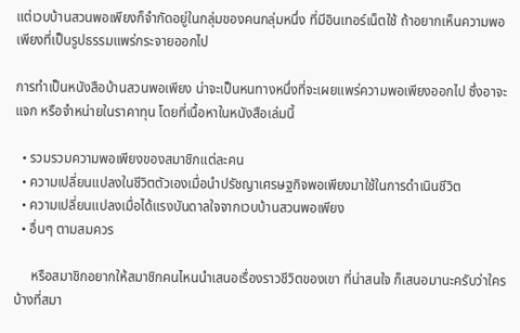แต่เวบบ้านสวนพอเพียงก็จำกัดอยู่ในกลุ่มของคนกลุ่มหนึ่ง ที่มีอินเทอร์เน็ตใช้ ถ้าอยากเห็นความพอเพียงที่เป็นรูปธรรมแพร่กระจายออกไป

การทำเป็นหนังสือบ้านสวนพอเพียง น่าจะเป็นหนทางหนึ่งที่จะเผยแพร่ความพอเพียงออกไป ซึ่งอาจะแจก หรือจำหน่ายในราคาทุน โดยที่เนื้อหาในหนังสือเล่มนี้

  • รวมรวมความพอเพียงของสมาชิกแต่ละคน
  • ความเปลี่ยนแปลงในชีวิตตัวเองเมื่อนำปรัชญาเศรษฐกิจพอเพียงมาใช้ในการดำเนินชีวิต
  • ความเปลี่ยนแปลงเมื่อได้แรงบันดาลใจจากเวบบ้านสวนพอเพียง
  • อื่นๆ ตามสมควร

     หรือสมาชิกอยากให้สมาชิกคนไหนนำเสนอเรื่องราวชีวิตของเขา ที่น่าสนใจ ก็เสนอมานะครับว่าใครบ้างที่สมา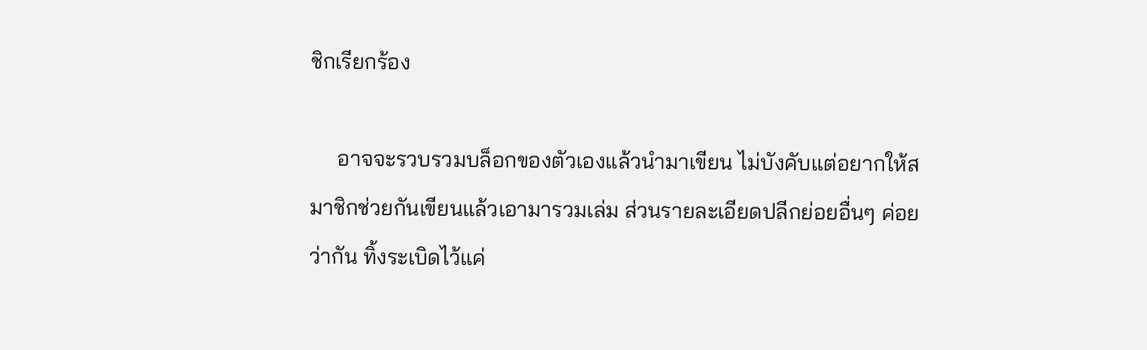ชิกเรียกร้อง

     อาจจะรวบรวมบล็อกของตัวเองแล้วนำมาเขียน ไม่บังคับแต่อยากให้สมาชิกช่วยกันเขียนแล้วเอามารวมเล่ม ส่วนรายละเอียดปลีกย่อยอื่นๆ ค่อยว่ากัน ทิ้งระเบิดไว้แค่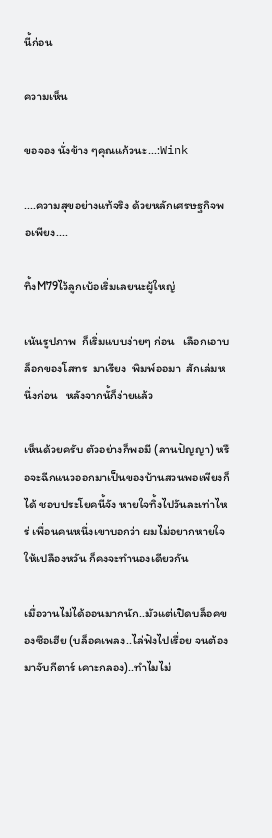นี้ก่อน

ความเห็น

ขอจอง นั่งข้าง ๆคุณแก้วนะ...:Wink

....ความสุขอย่างแท้จริง ด้วยหลักเศรษฐกิจพอเพียง....

ทิ้งM79ไว้ลูกเบ้อเริ่มเลยนะผู้ใหญ่

เน้นรูปภาพ  ก็เริ่มแบบง่ายๆ ก่อน   เลือกเอาบล็อกของโสทร  มาเรียง  พิมพ์ออมา  สักเล่มหนึ่งก่อน   หลังจากนั้ก็ง่ายแล้ว

เห็นด้วยครับ ตัวอย่างก็พอมี (ลานปัญญา) หรือจะฉีกแนวออกมาเป็นของบ้านสวนพอเพียงก็ได้ ชอบประโยคนี้จัง หายใจทิ้งไปวันละเท่าไหร่ เพื่อนคนหนึ่งเขาบอกว่า ผมไม่อยากหายใจให้เปลืองหวัน ก็คงจะทำนองเดียวกัน

เมื่อวานไม่ได้ออนมากนัก..มัวแต่เปิดบล็อคของซือเฮีย (บล็อคเพลง..ไล่ฟังไปเรื่อย จนต้องมาจับกีตาร์ เคาะกลอง)..ทำไมไม่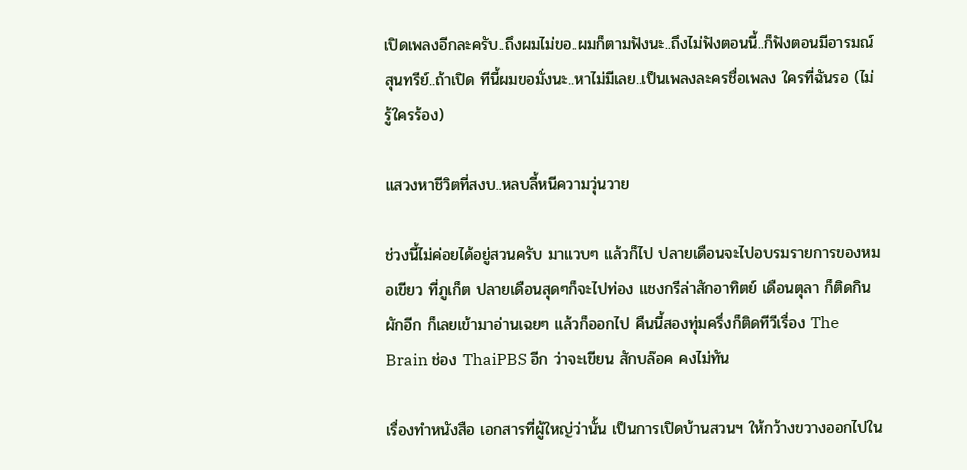เปิดเพลงอีกละครับ..ถึงผมไม่ขอ..ผมก็ตามฟังนะ..ถึงไม่ฟังตอนนี้..ก็ฟังตอนมีอารมณ์สุนทรีย์..ถ้าเปิด ทีนี้ผมขอมั่งนะ..หาไม่มีเลย..เป็นเพลงละครชื่อเพลง ใครที่ฉันรอ (ไม่รู้ใครร้อง)

แสวงหาชีวิตที่สงบ..หลบลี้หนีความวุ่นวาย

ช่วงนี้ไม่ค่อยได้อยู่สวนครับ มาแวบๆ แล้วก็ไป ปลายเดือนจะไปอบรมรายการของหมอเขียว ที่ภูเก็ต ปลายเดือนสุดๆก็จะไปท่อง แชงกรีล่าสักอาทิตย์ เดือนตุลา ก็ติดกินผักอีก ก็เลยเข้ามาอ่านเฉยๆ แล้วก็ออกไป คืนนี้สองทุ่มครึ่งก็ติดทีวีเรื่อง The Brain ช่อง ThaiPBS อีก ว่าจะเขียน สักบล๊อค คงไม่ทัน

เรื่องทำหนังสือ เอกสารที่ผู้ใหญ่ว่านั้น เป็นการเปิดบ้านสวนฯ ให้กว้างขวางออกไปใน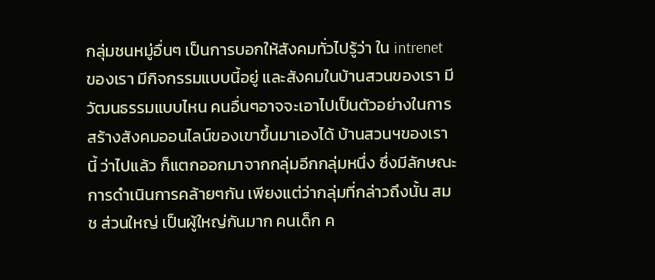กลุ่มชนหมู่อื่นๆ เป็นการบอกให้สังคมทั่วไปรู้ว่า ใน intrenet ของเรา มีกิจกรรมแบบนี้อยู่ และสังคมในบ้านสวนของเรา มีวัฒนธรรมแบบไหน คนอื่นๆอาจจะเอาไปเป็นตัวอย่างในการสร้างสังคมออนไลน์ของเขาขึ้นมาเองได้ บ้านสวนฯของเรานี้ ว่าไปแล้ว ก็แตกออกมาจากกลุ่มอีกกลุ่มหนึ่ง ซึ่งมีลักษณะการดำเนินการคล้ายๆกัน เพียงแต่ว่ากลุ่มที่กล่าวถึงนั้น สมช ส่วนใหญ่ เป็นผู้ใหญ่กันมาก คนเด็ก ค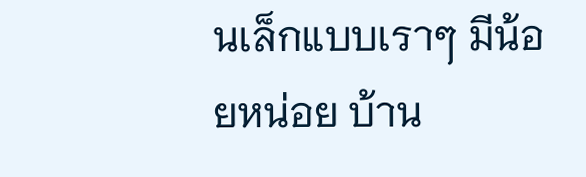นเล็กแบบเราๆ มีน้อยหน่อย บ้าน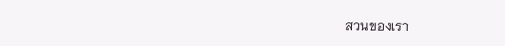สวนของเรา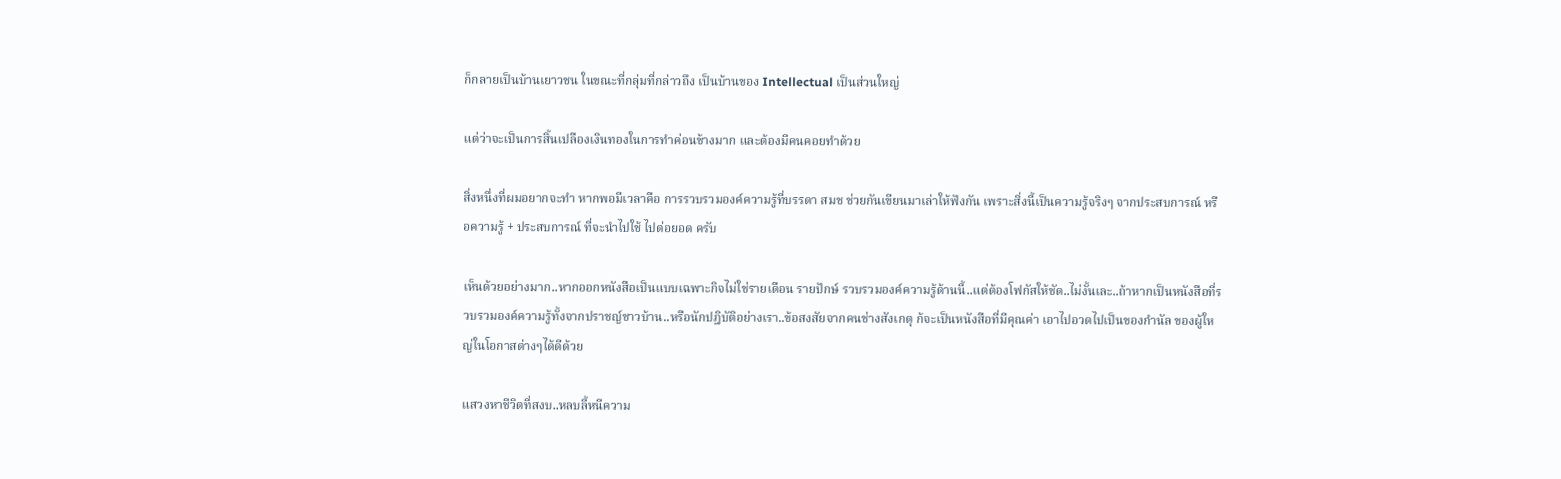ก็กลายเป็นบ้านเยาวชน ในขณะที่กลุ่มที่กล่าวถึง เป็นบ้านของ Intellectual เป็นส่วนใหญ่

แต่ว่าจะเป็นการสิ้นเปลืองเงินทองในการทำค่อนข้างมาก และต้องมีคนคอยทำด้วย

สิ่งหนึ่งที่ผมอยากจะทำ หากพอมีเวลาคือ การรวบรวมองค์ความรู้ที่บรรดา สมช ช่วยกันเขียนมาเล่าให้ฟังกัน เพราะสิ่งนี้เป็นความรู้จริงๆ จากประสบการณ์ หรือความรู้ + ประสบการณ์ ที่จะนำไปใช้ ไปต่อยอด ครับ

เห็นด้วยอย่างมาก..หากออกหนังสือเป็นแบบเฉพาะกิจไม่ใช่รายเดือน รายปักษ์ รวบรวมองค์ความรู้ด้านนี้..แต่ต้องโฟกัสให้ชัด..ไม่งั้นเละ..ถ้าหากเป็นหนังสือที่รวบรวมองค์ความรู้ทั้งจากปราชญ์ชาวบ้าน..หรือนักปฎิบัติอย่างเรา..ข้อสงสัยจากคนช่างสังเกตุ ก้จะเป็นหนังสือที่มีคุณค่า เอาไปอวดไปเป็นของกำนัล ของผู้ใหญ่ในโอกาสต่างๆได้ดีด้วย

แสวงหาชีวิตที่สงบ..หลบลี้หนีความ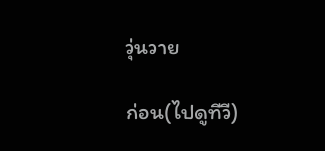วุ่นวาย

ก่อน(ไปดูทีวี)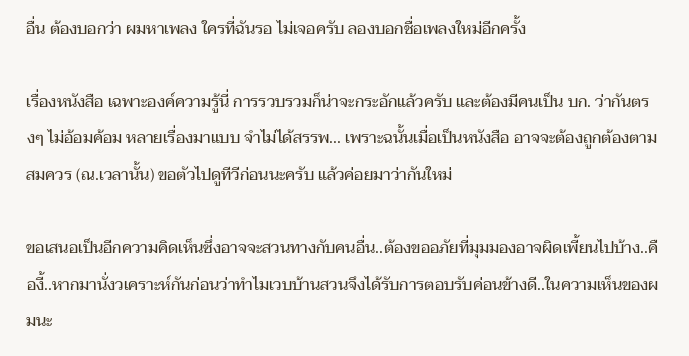อื่น ต้องบอกว่า ผมหาเพลง ใครที่ฉันรอ ไม่เจอครับ ลองบอกชื่อเพลงใหม่อีกครั้ง

เรื่องหนังสือ เฉพาะองค์ความรู้นี่ การรวบรวมก็น่าจะกระอักแล้วครับ และต้องมีคนเป็น บก. ว่ากันตรงๆ ไม่อ้อมค้อม หลายเรื่องมาแบบ จำไม่ได้สรรพ... เพราะฉนั้นเมื่อเป็นหนังสือ อาจจะต้องถูกต้องตามสมควร (ณ.เวลานั้น) ขอตัวไปดูทีวีก่อนนะครับ แล้วค่อยมาว่ากันใหม่

ขอเสนอเป็นอีกความคิดเห็นซึ่งอาจจะสวนทางกับคนอื่น..ต้องขออภัยที่มุมมองอาจผิดเพี้ยนไปบ้าง..คืองี้..หากมานั่งวเคราะห์กันก่อนว่าทำไมเวบบ้านสวนจึงได้รับการตอบรับค่อนข้างดี..ในความเห็นของผมนะ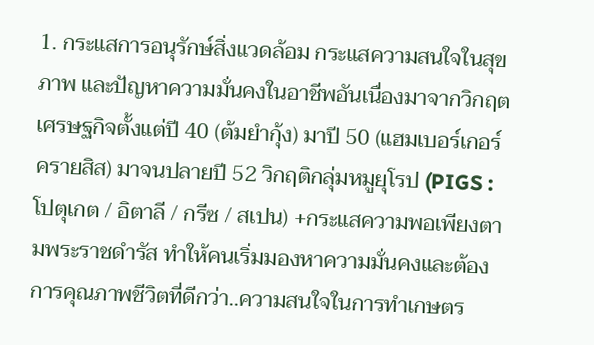1. กระแสการอนุรักษ์สิ่งแวดล้อม กระแสความสนใจในสุขภาพ และปัญหาความมั่นคงในอาชีพอันเนื่องมาจากวิกฤตเศรษฐกิจตั้งแต่ปี 40 (ต้มยำกุ้ง) มาปี 50 (แฮมเบอร์เกอร์ครายสิส) มาจนปลายปี 52 วิกฤติกลุ่มหมูยุโรป (PIGS : โปตุเกต / อิตาลี / กรีซ / สเปน) +กระแสความพอเพียงตามพระราชดำรัส ทำให้คนเริ่มมองหาความมั่นคงและต้องการคุณภาพชีวิตที่ดีกว่า..ความสนใจในการทำเกษตร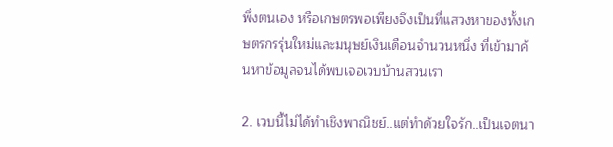พึ่งตนเอง หรือเกษตรพอเพียงจึงเป็นที่แสวงหาของทั้งเกษตรกรรุ่นใหม่และมนุษย์เงินเดือนจำนวนหนึ่ง ที่เข้ามาค้นหาข้อมูลจนได้พบเจอเวบบ้านสวนเรา

2. เวบนี้ไม่ได้ทำเชิงพาณิชย์..แต่ทำด้วยใจรัก..เป็นเจตนา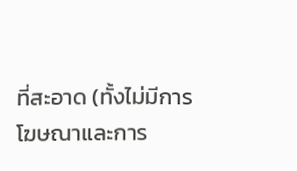ที่สะอาด (ทั้งไม่มีการโฆษณาและการ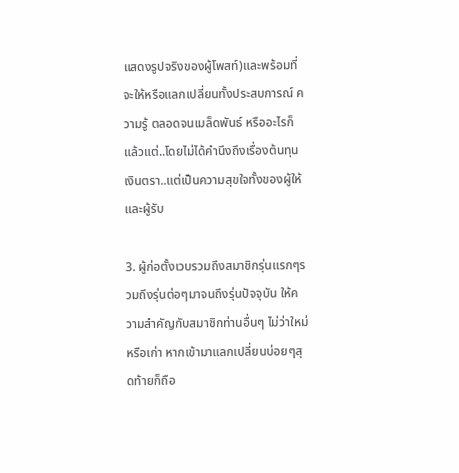แสดงรูปจริงของผู้โพสท์)และพร้อมที่จะให้หรือแลกเปลี่ยนทั้งประสบการณ์ ความรู้ ตลอดจนเมล็ดพันธ์ หรืออะไรก็แล้วแต่..โดยไม่ได้คำนึงถึงเรื่องต้นทุนเงินตรา..แต่เป็นความสุขใจทั้งของผู้ให้และผู้รับ

3. ผู้ก่อตั้งเวบรวมถึงสมาชิกรุ่นแรกๆรวมถึงรุ่นต่อๆมาจนถึงรุ่นปัจจุบัน ให้ความสำคัญกับสมาชิกท่านอื่นๆ ไม่ว่าใหม่หรือเก่า หากเข้ามาแลกเปลี่ยนบ่อยๆสุดท้ายก็ถือ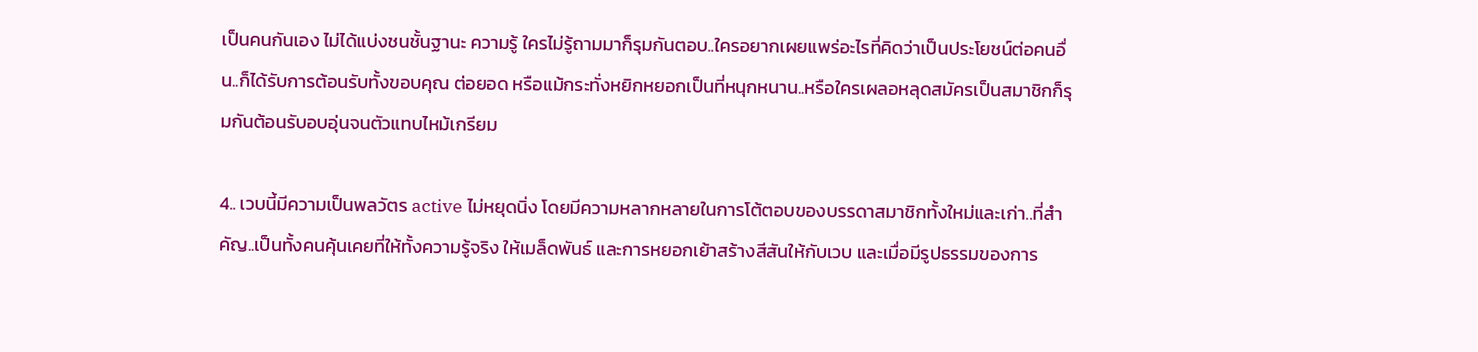เป็นคนกันเอง ไม่ได้แบ่งชนชั้นฐานะ ความรู้ ใครไม่รู้ถามมาก็รุมกันตอบ..ใครอยากเผยแพร่อะไรที่คิดว่าเป็นประโยชน์ต่อคนอื่น..ก็ได้รับการต้อนรับทั้งขอบคุณ ต่อยอด หรือแม้กระทั่งหยิกหยอกเป็นที่หนุกหนาน..หรือใครเผลอหลุดสมัครเป็นสมาชิกก็รุมกันต้อนรับอบอุ่นจนตัวแทบไหม้เกรียม

4.. เวบนี้มีความเป็นพลวัตร active ไม่หยุดนิ่ง โดยมีความหลากหลายในการโต้ตอบของบรรดาสมาชิกทั้งใหม่และเก่า..ที่สำคัญ..เป็นทั้งคนคุ้นเคยที่ให้ทั้งความรู้จริง ให้เมล็ดพันธ์ และการหยอกเย้าสร้างสีสันให้กับเวบ และเมื่อมีรูปธรรมของการ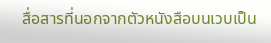สื่อสารที่นอกจากตัวหนังสือบนเวบเป็น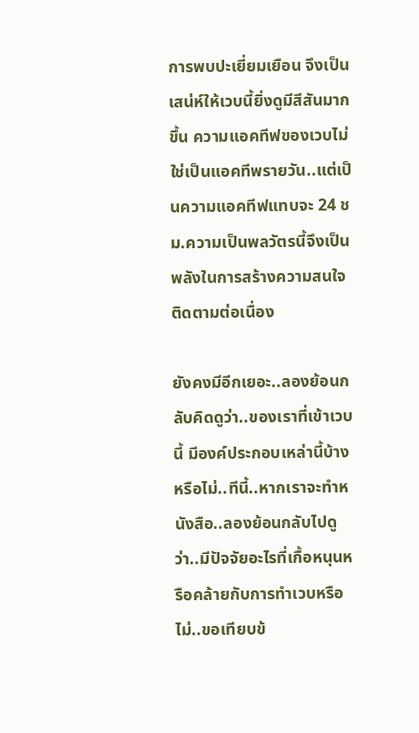การพบปะเยี่ยมเยือน จึงเป็นเสน่ห์ให้เวบนี้ยิ่งดูมีสีสันมากขึ้น ความแอคทีฟของเวบไม่ใช่เป็นแอคทีพรายวัน..แต่เป็นความแอคทีฟแทบจะ 24 ชม.ความเป็นพลวัตรนี้จึงเป็นพลังในการสร้างความสนใจติดตามต่อเนื่อง

ยังคงมีอีกเยอะ..ลองย้อนกลับคิดดูว่า..ของเราที่เข้าเวบนี้ มีองค์ประกอบเหล่านี้บ้างหรือไม่..ทีนี้..หากเราจะทำหนังสือ..ลองย้อนกลับไปดูว่า..มีปัจจัยอะไรที่เกื้อหนุนหรือคล้ายกับการทำเวบหรือไม่..ขอเทียบข้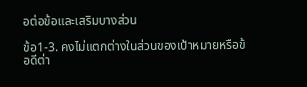อต่อข้อและเสริมบางส่วน

ข้อ1-3. คงไม่แตกต่างในส่วนของเป้าหมายหรือข้อดีต่า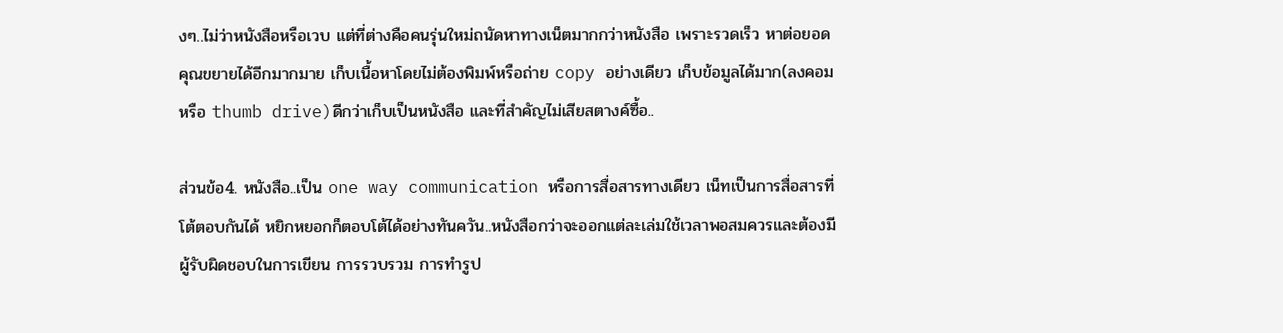งๆ..ไม่ว่าหนังสือหรือเวบ แต่ที่ต่างคือคนรุ่นใหม่ถนัดหาทางเน็ตมากกว่าหนังสือ เพราะรวดเร็ว หาต่อยอดคุณขยายได้อีกมากมาย เก็บเนื้อหาโดยไม่ต้องพิมพ์หรือถ่าย copy อย่างเดียว เก็บข้อมูลได้มาก(ลงคอมหรือ thumb drive)ดีกว่าเก็บเป็นหนังสือ และที่สำคัญไม่เสียสตางค์ซื้อ..

ส่วนข้อ4. หนังสือ..เป็น one way communication หรือการสื่อสารทางเดียว เน็ทเป็นการสื่อสารที่โต้ตอบกันได้ หยิกหยอกก็ตอบโต้ได้อย่างทันควัน..หนังสือกว่าจะออกแต่ละเล่มใช้เวลาพอสมควรและต้องมีผู้รับผิดชอบในการเขียน การรวบรวม การทำรูป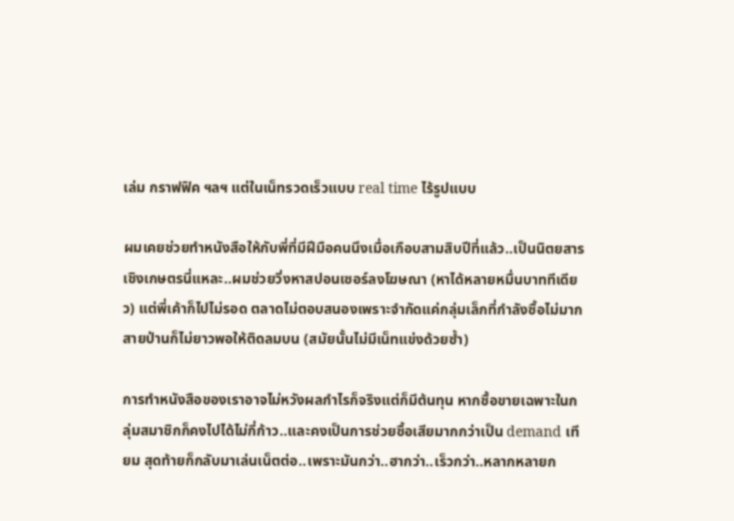เล่ม กราฟฟิค ฯลฯ แต่ในเน็ทรวดเร็วแบบ real time ไร้รูปแบบ

ผมเคยช่วยทำหนังสือให้กับพี่ที่มีฝีมือคนนึงเมื่อเกือบสามสิบปีที่แล้ว..เป็นนิตยสารเชิงเกษตรนี่แหละ..ผมช่วยวิ่งหาสปอนเซอร์ลงโฆษณา (หาได้หลายหมื่นบาททีเดียว) แต่พี่เค้าก็ไปไม่รอด ตลาดไม่ตอบสนองเพราะจำกัดแค่กลุ่มเล็กที่กำลังซื้อไม่มาก สายป่านก็ไม่ยาวพอให้ติดลมบน (สมัยนั้นไม่มีเน็ทแข่งด้วยซ้ำ)

การทำหนังสือของเราอาจไม่หวังผลกำไรก็จริงแต่ก็มีต้นทุน หากซื้อขายเฉพาะในกลุ่มสมาชิกก็คงไปได้ไม่กี่ก้าว..และคงเป็นการช่วยซื้อเสียมากกว่าเป็น demand เทียม สุดท้ายก็กลับมาเล่นเน็ตต่อ..เพราะมันกว่า..ฮากว่า..เร็วกว่า..หลากหลายก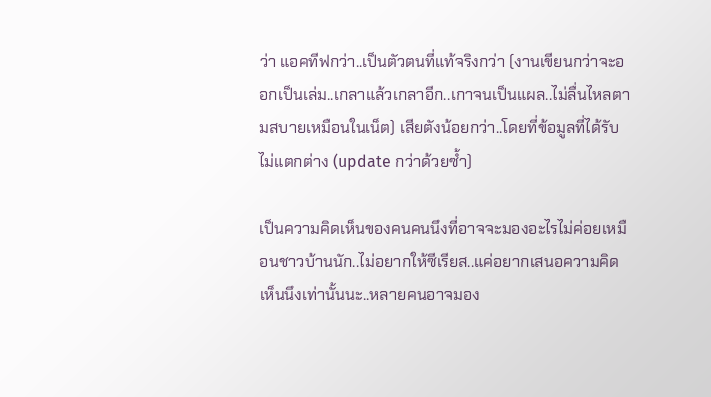ว่า แอคทีฟกว่า..เป็นตัวตนที่แท้จริงกว่า (งานเขียนกว่าจะออกเป็นเล่ม..เกลาแล้วเกลาอีก..เกาจนเป็นแผล..ไม่ลื่นไหลตามสบายเหมือนในเน็ต) เสียตังน้อยกว่า..โดยที่ข้อมูลที่ได้รับไม่แตกต่าง (update กว่าด้วยซ้ำ)

เป็นความคิดเห็นของคนคนนึงที่อาจจะมองอะไรไม่ค่อยเหมือนชาวบ้านนัก..ไม่อยากให้ซีเรียส..แค่อยากเสนอความคิดเห็นนึงเท่านั้นนะ..หลายคนอาจมอง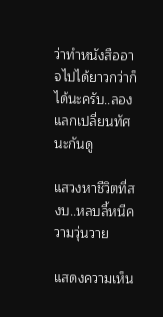ว่าทำหนังสืออาจไปได้ยาวกว่าก็ได้นะครับ..ลองแลกเปลี่ยนทัศนะกันดู

แสวงหาชีวิตที่สงบ..หลบลี้หนีความวุ่นวาย

แสดงความเห็น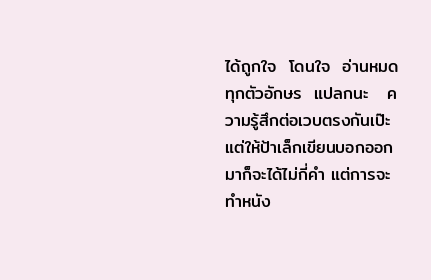ได้ถูกใจ  โดนใจ  อ่านหมดทุกตัวอักษร  แปลกนะ   ความรู้สึกต่อเวบตรงกันเป๊ะ   แต่ให้ป้าเล็กเขียนบอกออกมาก็จะได้ไม่กี่คำ แต่การจะทำหนัง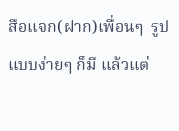สือแจก(ฝาก)เพื่อนๆ  รูปแบบง่ายๆ ก็มี แล้วแต่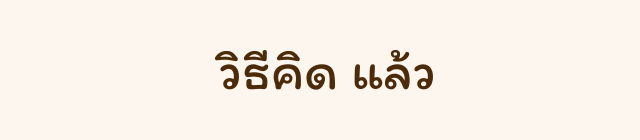วิธีคิด แล้ว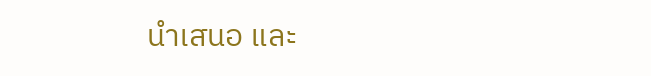นำเสนอ และ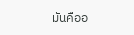มันคืออ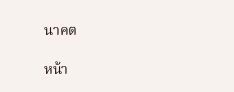นาคต

หน้า